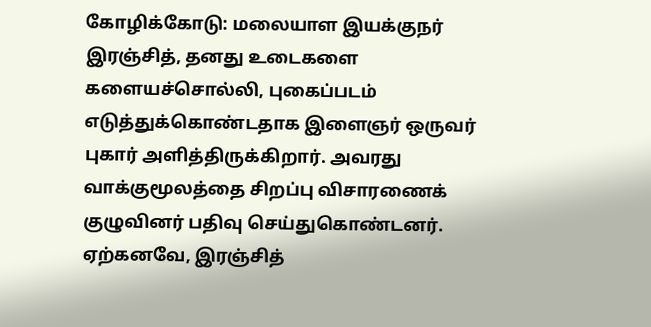கோழிக்கோடு: மலையாள இயக்குநர் இரஞ்சித், தனது உடைகளை களையச்சொல்லி, புகைப்படம் எடுத்துக்கொண்டதாக இளைஞர் ஒருவர் புகார் அளித்திருக்கிறார். அவரது வாக்குமூலத்தை சிறப்பு விசாரணைக் குழுவினர் பதிவு செய்துகொண்டனர்.
ஏற்கனவே, இரஞ்சித்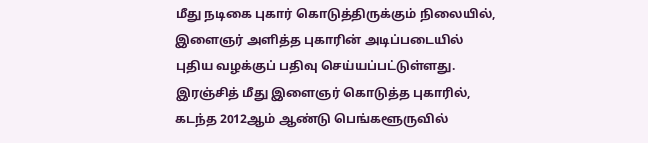மீது நடிகை புகார் கொடுத்திருக்கும் நிலையில், இளைஞர் அளித்த புகாரின் அடிப்படையில் புதிய வழக்குப் பதிவு செய்யப்பட்டுள்ளது.
இரஞ்சித் மீது இளைஞர் கொடுத்த புகாரில், கடந்த 2012ஆம் ஆண்டு பெங்களூருவில்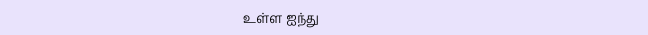உள்ள ஐந்து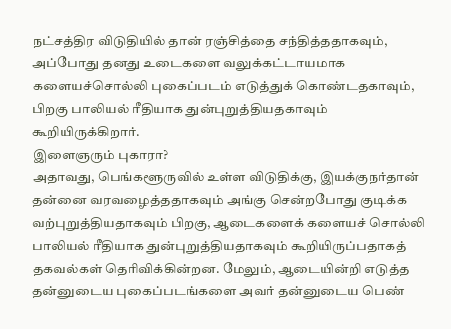நட்சத்திர விடுதியில் தான் ரஞ்சித்தை சந்தித்ததாகவும், அப்போது தனது உடைகளை வலுக்கட்டாயமாக களையச்சொல்லி புகைப்படம் எடுத்துக் கொண்டதகாவும், பிறகு பாலியல் ரீதியாக துன்புறுத்தியதகாவும் கூறியிருக்கிறார்.
இளைஞரும் புகாரா?
அதாவது, பெங்களூருவில் உள்ள விடுதிக்கு, இயக்குநர்தான் தன்னை வரவழைத்ததாகவும் அங்கு சென்றபோது குடிக்க வற்புறுத்தியதாகவும் பிறகு, ஆடைகளைக் களையச் சொல்லி பாலியல் ரீதியாக துன்புறுத்தியதாகவும் கூறியிருப்பதாகத் தகவல்கள் தெரிவிக்கின்றன. மேலும், ஆடையின்றி எடுத்த தன்னுடைய புகைப்படங்களை அவர் தன்னுடைய பெண்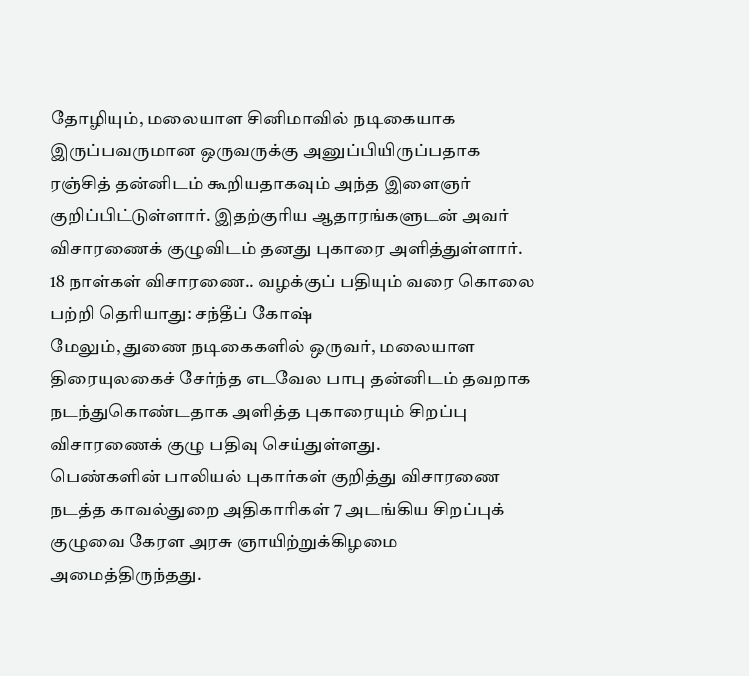தோழியும், மலையாள சினிமாவில் நடிகையாக இருப்பவருமான ஒருவருக்கு அனுப்பியிருப்பதாக ரஞ்சித் தன்னிடம் கூறியதாகவும் அந்த இளைஞர் குறிப்பிட்டுள்ளார். இதற்குரிய ஆதாரங்களுடன் அவர் விசாரணைக் குழுவிடம் தனது புகாரை அளித்துள்ளார்.
18 நாள்கள் விசாரணை.. வழக்குப் பதியும் வரை கொலை பற்றி தெரியாது: சந்தீப் கோஷ்
மேலும், துணை நடிகைகளில் ஒருவர், மலையாள திரையுலகைச் சேர்ந்த எடவேல பாபு தன்னிடம் தவறாக நடந்துகொண்டதாக அளித்த புகாரையும் சிறப்பு விசாரணைக் குழு பதிவு செய்துள்ளது.
பெண்களின் பாலியல் புகார்கள் குறித்து விசாரணை நடத்த காவல்துறை அதிகாரிகள் 7 அடங்கிய சிறப்புக் குழுவை கேரள அரசு ஞாயிற்றுக்கிழமை அமைத்திருந்தது.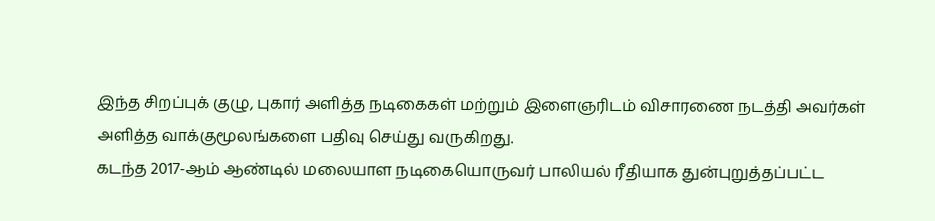இந்த சிறப்புக் குழு, புகார் அளித்த நடிகைகள் மற்றும் இளைஞரிடம் விசாரணை நடத்தி அவர்கள் அளித்த வாக்குமூலங்களை பதிவு செய்து வருகிறது.
கடந்த 2017-ஆம் ஆண்டில் மலையாள நடிகையொருவர் பாலியல் ரீதியாக துன்புறுத்தப்பட்ட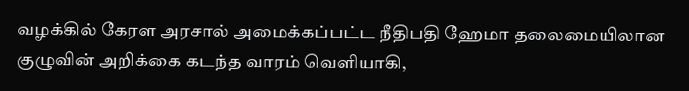வழக்கில் கேரள அரசால் அமைக்கப்பட்ட நீதிபதி ஹேமா தலைமையிலான குழுவின் அறிக்கை கடந்த வாரம் வெளியாகி,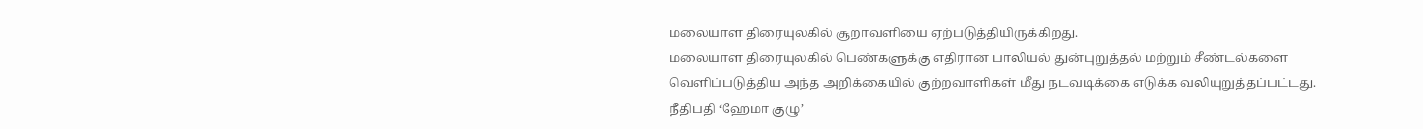மலையாள திரையுலகில் சூறாவளியை ஏற்படுத்தியிருக்கிறது.
மலையாள திரையுலகில் பெண்களுக்கு எதிரான பாலியல் துன்புறுத்தல் மற்றும் சீண்டல்களை வெளிப்படுத்திய அந்த அறிக்கையில் குற்றவாளிகள் மீது நடவடிக்கை எடுக்க வலியுறுத்தப்பட்டது.
நீதிபதி ‘ஹேமா குழு’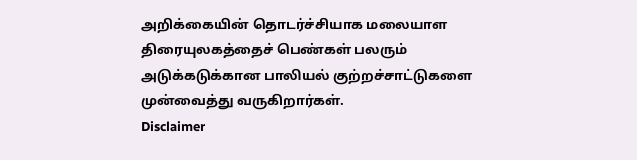அறிக்கையின் தொடர்ச்சியாக மலையாள திரையுலகத்தைச் பெண்கள் பலரும் அடுக்கடுக்கான பாலியல் குற்றச்சாட்டுகளை முன்வைத்து வருகிறார்கள்.
Disclaimer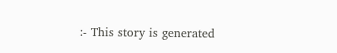:- This story is generated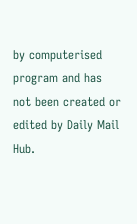by computerised program and has not been created or edited by Daily Mail Hub.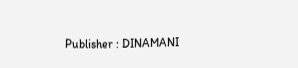Publisher : DINAMANI